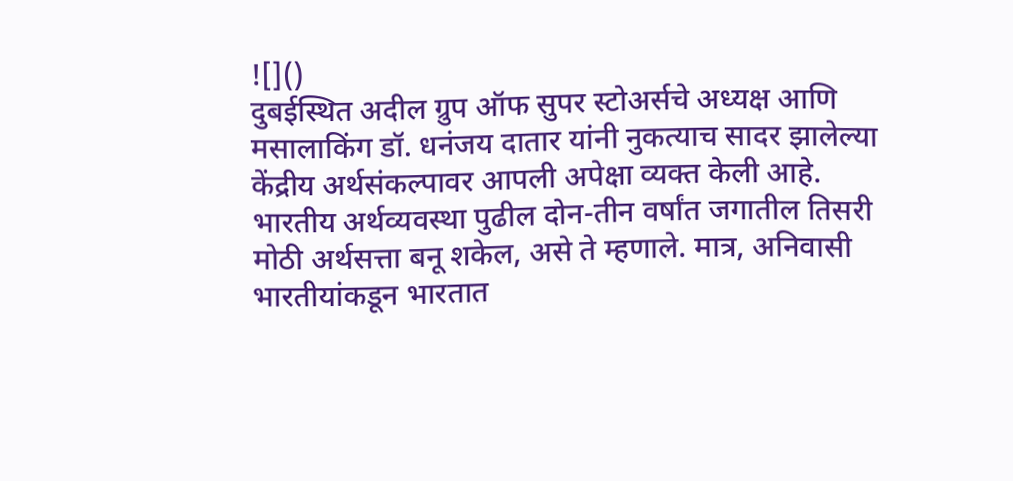![]()
दुबईस्थित अदील ग्रुप ऑफ सुपर स्टोअर्सचे अध्यक्ष आणि मसालाकिंग डॉ. धनंजय दातार यांनी नुकत्याच सादर झालेल्या केंद्रीय अर्थसंकल्पावर आपली अपेक्षा व्यक्त केली आहे. भारतीय अर्थव्यवस्था पुढील दोन-तीन वर्षांत जगातील तिसरी मोठी अर्थसत्ता बनू शकेल, असे ते म्हणाले. मात्र, अनिवासी भारतीयांकडून भारतात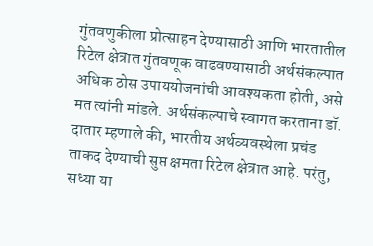गुंतवणुकीला प्रोत्साहन देण्यासाठी आणि भारतातील रिटेल क्षेत्रात गुंतवणूक वाढवण्यासाठी अर्थसंकल्पात अधिक ठोस उपाययोजनांची आवश्यकता होती, असे मत त्यांनी मांडले. अर्थसंकल्पाचे स्वागत करताना डॉ. दातार म्हणाले की, भारतीय अर्थव्यवस्थेला प्रचंड ताकद देण्याची सुप्त क्षमता रिटेल क्षेत्रात आहे. परंतु, सध्या या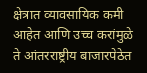क्षेत्रात व्यावसायिक कमी आहेत आणि उच्च करांमुळे ते आंतरराष्ट्रीय बाजारपेठेत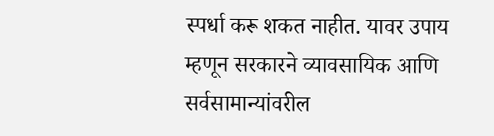स्पर्धा करू शकत नाहीत. यावर उपाय म्हणून सरकारने व्यावसायिक आणि सर्वसामान्यांवरील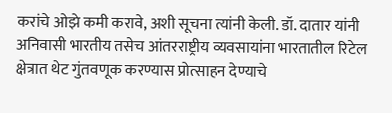करांचे ओझे कमी करावे, अशी सूचना त्यांनी केली. डॉ. दातार यांनी अनिवासी भारतीय तसेच आंतरराष्ट्रीय व्यवसायांना भारतातील रिटेल क्षेत्रात थेट गुंतवणूक करण्यास प्रोत्साहन देण्याचे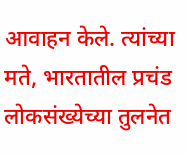आवाहन केले. त्यांच्या मते, भारतातील प्रचंड लोकसंख्येच्या तुलनेत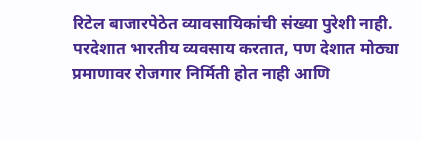रिटेल बाजारपेठेत व्यावसायिकांची संख्या पुरेशी नाही. परदेशात भारतीय व्यवसाय करतात, पण देशात मोठ्या प्रमाणावर रोजगार निर्मिती होत नाही आणि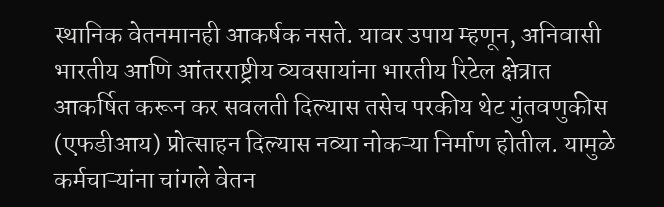स्थानिक वेतनमानही आकर्षक नसते. यावर उपाय म्हणून, अनिवासी भारतीय आणि आंतरराष्ट्रीय व्यवसायांना भारतीय रिटेल क्षेत्रात आकर्षित करून कर सवलती दिल्यास तसेच परकीय थेट गुंतवणुकीस (एफडीआय) प्रोत्साहन दिल्यास नव्या नोकऱ्या निर्माण होतील. यामुळे कर्मचाऱ्यांना चांगले वेतन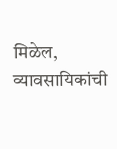मिळेल, व्यावसायिकांची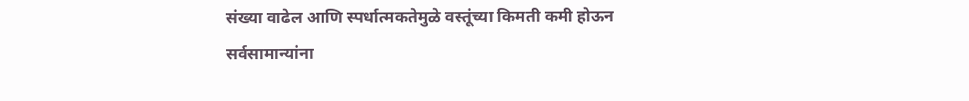संख्या वाढेल आणि स्पर्धात्मकतेमुळे वस्तूंच्या किमती कमी होऊन सर्वसामान्यांना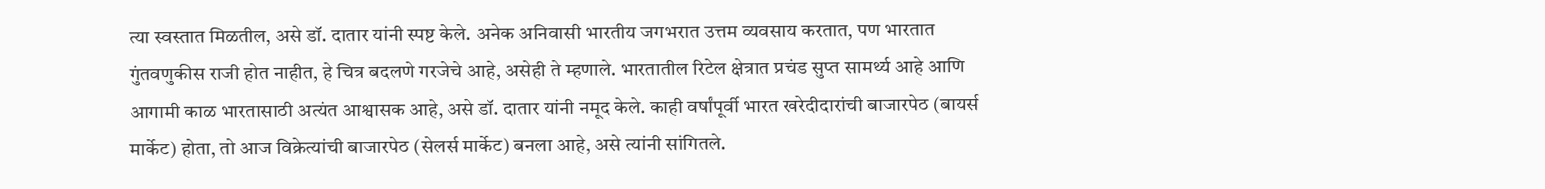त्या स्वस्तात मिळतील, असे डॉ. दातार यांनी स्पष्ट केले. अनेक अनिवासी भारतीय जगभरात उत्तम व्यवसाय करतात, पण भारतात गुंतवणुकीस राजी होत नाहीत, हे चित्र बदलणे गरजेचे आहे, असेही ते म्हणाले. भारतातील रिटेल क्षेत्रात प्रचंड सुप्त सामर्थ्य आहे आणि आगामी काळ भारतासाठी अत्यंत आश्वासक आहे, असे डॉ. दातार यांनी नमूद केले. काही वर्षांपूर्वी भारत खरेदीदारांची बाजारपेठ (बायर्स मार्केट) होता, तो आज विक्रेत्यांची बाजारपेठ (सेलर्स मार्केट) बनला आहे, असे त्यांनी सांगितले.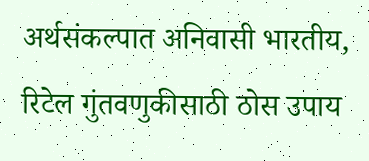अर्थसंकल्पात अनिवासी भारतीय, रिटेल गुंतवणुकीसाठी ठोस उपाय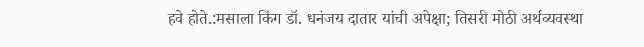हवे होते.:मसाला किंग डॉ. धनंजय दातार यांची अपेक्षा; तिसरी मोठी अर्थव्यवस्था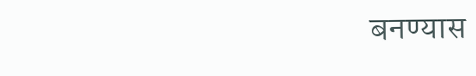बनण्यास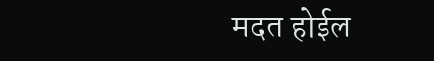मदत होईल